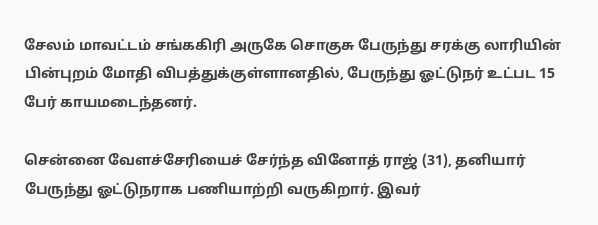சேலம் மாவட்டம் சங்ககிரி அருகே சொகுசு பேருந்து சரக்கு லாரியின் பின்புறம் மோதி விபத்துக்குள்ளானதில், பேருந்து ஓட்டுநர் உட்பட 15 பேர் காயமடைந்தனர்.

சென்னை வேளச்சேரியைச் சேர்ந்த வினோத் ராஜ் (31), தனியார் பேருந்து ஓட்டுநராக பணியாற்றி வருகிறார். இவர்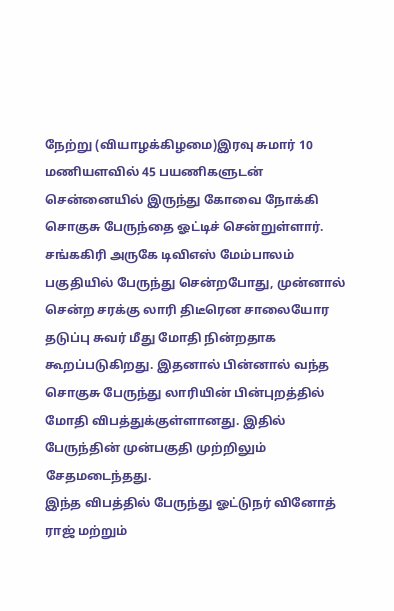நேற்று (வியாழக்கிழமை)இரவு சுமார் 10 மணியளவில் 45 பயணிகளுடன் சென்னையில் இருந்து கோவை நோக்கி சொகுசு பேருந்தை ஓட்டிச் சென்றுள்ளார். சங்ககிரி அருகே டிவிஎஸ் மேம்பாலம் பகுதியில் பேருந்து சென்றபோது, முன்னால் சென்ற சரக்கு லாரி திடீரென சாலையோர தடுப்பு சுவர் மீது மோதி நின்றதாக கூறப்படுகிறது. இதனால் பின்னால் வந்த சொகுசு பேருந்து லாரியின் பின்புறத்தில் மோதி விபத்துக்குள்ளானது. இதில் பேருந்தின் முன்பகுதி முற்றிலும் சேதமடைந்தது.
இந்த விபத்தில் பேருந்து ஓட்டுநர் வினோத் ராஜ் மற்றும்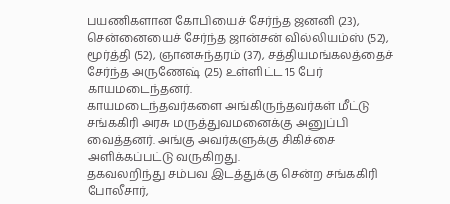பயணிகளான கோபியைச் சேர்ந்த ஜனனி (23), சென்னையைச் சேர்ந்த ஜான்சன் வில்லியம்ஸ் (52), மூர்த்தி (52), ஞானசுந்தரம் (37), சத்தியமங்கலத்தைச் சேர்ந்த அருணேஷ் (25) உள்ளிட்ட 15 பேர் காயமடைந்தனர்.
காயமடைந்தவர்களை அங்கிருந்தவர்கள் மீட்டு சங்ககிரி அரசு மருத்துவமனைக்கு அனுப்பி வைத்தனர். அங்கு அவர்களுக்கு சிகிச்சை அளிக்கப்பட்டு வருகிறது.
தகவலறிந்து சம்பவ இடத்துக்கு சென்ற சங்ககிரி போலீசார்,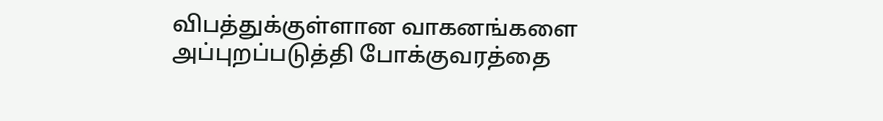விபத்துக்குள்ளான வாகனங்களை அப்புறப்படுத்தி போக்குவரத்தை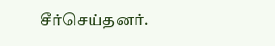சீர்செய்தனர்.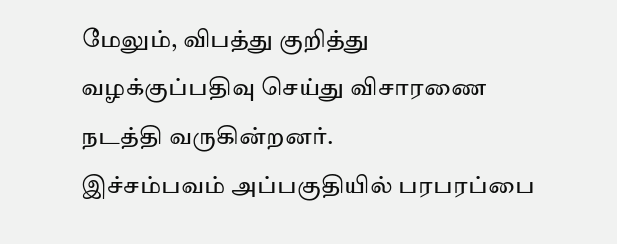மேலும், விபத்து குறித்து வழக்குப்பதிவு செய்து விசாரணை நடத்தி வருகின்றனர்.
இச்சம்பவம் அப்பகுதியில் பரபரப்பை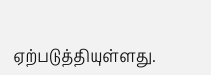ஏற்படுத்தியுள்ளது.